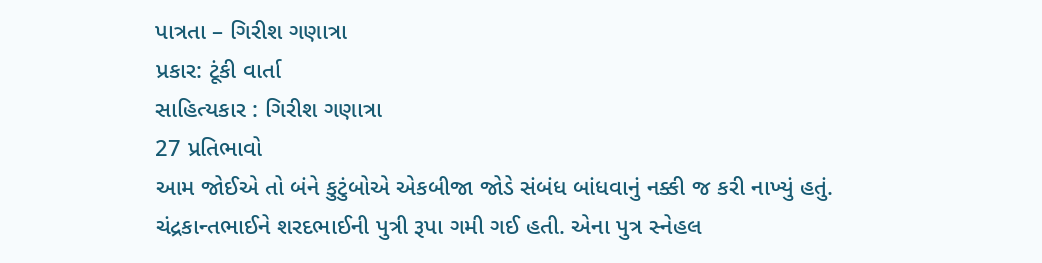પાત્રતા – ગિરીશ ગણાત્રા
પ્રકાર: ટૂંકી વાર્તા
સાહિત્યકાર : ગિરીશ ગણાત્રા
27 પ્રતિભાવો
આમ જોઈએ તો બંને કુટુંબોએ એકબીજા જોડે સંબંધ બાંધવાનું નક્કી જ કરી નાખ્યું હતું. ચંદ્રકાન્તભાઈને શરદભાઈની પુત્રી રૂપા ગમી ગઈ હતી. એના પુત્ર સ્નેહલ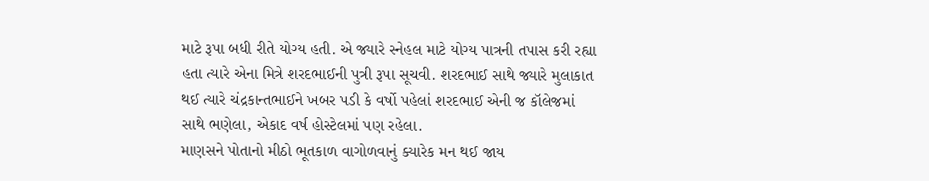માટે રૂપા બધી રીતે યોગ્ય હતી. એ જ્યારે સ્નેહલ માટે યોગ્ય પાત્રની તપાસ કરી રહ્યા હતા ત્યારે એના મિત્રે શરદભાઈની પુત્રી રૂપા સૂચવી. શરદભાઈ સાથે જ્યારે મુલાકાત થઈ ત્યારે ચંદ્રકાન્તભાઈને ખબર પડી કે વર્ષો પહેલાં શરદભાઈ એની જ કૉલેજમાં સાથે ભણેલા, એકાદ વર્ષ હોસ્ટેલમાં પણ રહેલા.
માણસને પોતાનો મીઠો ભૂતકાળ વાગોળવાનું ક્યારેક મન થઈ જાય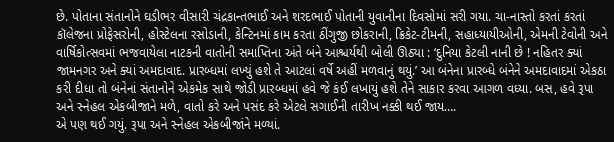છે. પોતાના સંતાનોને ઘડીભર વીસારી ચંદ્રકાન્તભાઈ અને શરદભાઈ પોતાની યુવાનીના દિવસોમાં સરી ગયા. ચા-નાસ્તો કરતાં કરતાં કૉલેજના પ્રોફેસરોની, હોસ્ટેલના રસોડાની, કેન્ટિનમાં કામ કરતા ઠીંગુજી છોકરાની, ક્રિકેટ-ટીમની, સહાધ્યાયીઓની, એમની ટેવોની અને વાર્ષિકોત્સવમાં ભજવાયેલા નાટકની વાતોની સમાપ્તિના અંતે બંને આશ્ચર્યથી બોલી ઊઠ્યા : ‘દુનિયા કેટલી નાની છે ! નહિતર ક્યાં જામનગર અને ક્યાં અમદાવાદ. પ્રારબ્ધમાં લખ્યું હશે તે આટલાં વર્ષે અહીં મળવાનું થયું.’ આ બંનેના પ્રારબ્ધે બંનેને અમદાવાદમાં એકઠા કરી દીધા તો બંનેનાં સંતાનોને એકમેક સાથે જોડી પ્રારબ્ધમાં હવે જે કંઈ લખાયું હશે તેને સાકાર કરવા આગળ વધ્યા. બસ, હવે રૂપા અને સ્નેહલ એકબીજાને મળે, વાતો કરે અને પસંદ કરે એટલે સગાઈની તારીખ નક્કી થઈ જાય….
એ પણ થઈ ગયું. રૂપા અને સ્નેહલ એકબીજાંને મળ્યાં.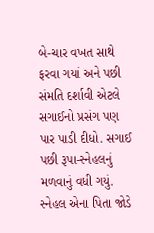બે-ચાર વખત સાથે ફરવા ગયાં અને પછી સંમતિ દર્શાવી એટલે સગાઈનો પ્રસંગ પણ પાર પાડી દીધો. સગાઈ પછી રૂપા-સ્નેહલનું મળવાનું વધી ગયું. સ્નેહલ એના પિતા જોડે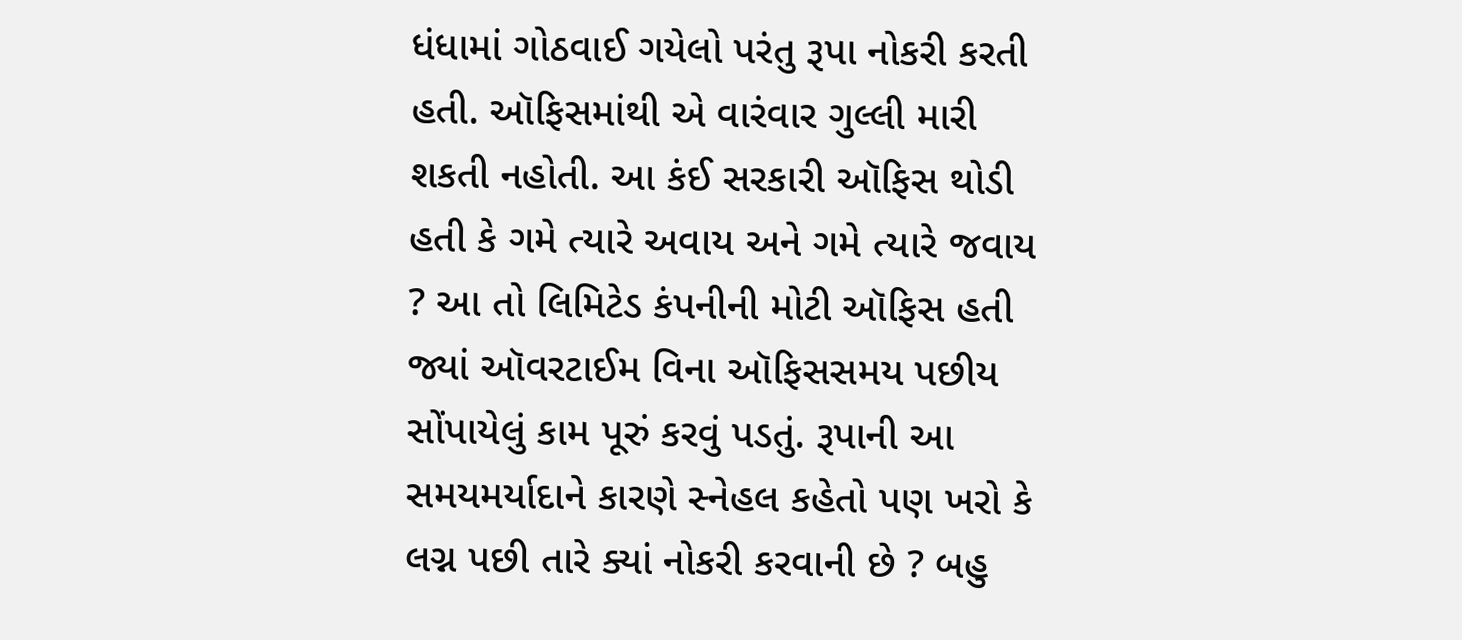ધંધામાં ગોઠવાઈ ગયેલો પરંતુ રૂપા નોકરી કરતી હતી. ઑફિસમાંથી એ વારંવાર ગુલ્લી મારી શકતી નહોતી. આ કંઈ સરકારી ઑફિસ થોડી હતી કે ગમે ત્યારે અવાય અને ગમે ત્યારે જવાય ? આ તો લિમિટેડ કંપનીની મોટી ઑફિસ હતી જ્યાં ઑવરટાઈમ વિના ઑફિસસમય પછીય સોંપાયેલું કામ પૂરું કરવું પડતું. રૂપાની આ સમયમર્યાદાને કારણે સ્નેહલ કહેતો પણ ખરો કે લગ્ન પછી તારે ક્યાં નોકરી કરવાની છે ? બહુ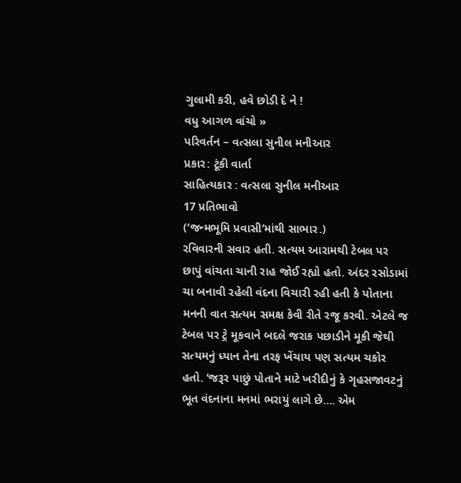ગુલામી કરી, હવે છોડી દે ને !
વધુ આગળ વાંચો »
પરિવર્તન – વત્સલા સુનીલ મનીઆર
પ્રકાર: ટૂંકી વાર્તા
સાહિત્યકાર : વત્સલા સુનીલ મનીઆર
17 પ્રતિભાવો
(‘જન્મભૂમિ પ્રવાસી’માંથી સાભાર.)
રવિવારની સવાર હતી. સત્યમ આરામથી ટેબલ પર છાપું વાંચતા ચાની રાહ જોઈ રહ્યો હતો. અંદર રસોડામાં ચા બનાવી રહેલી વંદના વિચારી રહી હતી કે પોતાના મનની વાત સત્યમ સમક્ષ કેવી રીતે રજૂ કરવી. એટલે જ ટેબલ પર ટ્રે મૂકવાને બદલે જરાક પછાડીને મૂકી જેથી સત્યમનું ધ્યાન તેના તરફ ખેંચાય પણ સત્યમ ચકોર હતો. ‘જરૂર પાછું પોતાને માટે ખરીદીનું કે ગૃહસજાવટનું ભૂત વંદનાના મનમાં ભરાયું લાગે છે…. એમ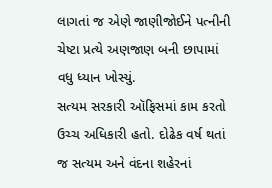લાગતાં જ એણે જાણીજોઈને પત્નીની ચેષ્ટા પ્રત્યે અણજાણ બની છાપામાં વધુ ધ્યાન ખોસ્યું.
સત્યમ સરકારી ઑફિસમાં કામ કરતો ઉચ્ચ અધિકારી હતો. દોઢેક વર્ષ થતાં જ સત્યમ અને વંદના શહેરનાં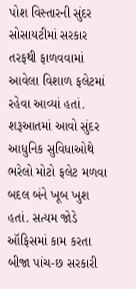પોશ વિસ્તારની સુંદર સોસાયટીમાં સરકાર તરફથી ફાળવવામાં આવેલા વિશાળ ફલેટમાં રહેવા આવ્યાં હતાં. શરૂઆતમાં આવો સુંદર આધુનિક સુવિધાઓથે ભરેલો મોટો ફલેટ મળવા બદલ બંને ખૂબ ખુશ હતાં. સત્યમ જોડે ઑફિસમાં કામ કરતા બીજા પાંચ-છ સરકારી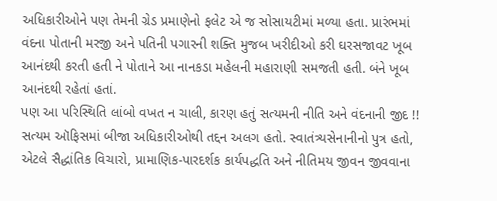અધિકારીઓને પણ તેમની ગ્રેડ પ્રમાણેનો ફલેટ એ જ સોસાયટીમાં મળ્યા હતા. પ્રારંભમાં વંદના પોતાની મરજી અને પતિની પગારની શક્તિ મુજબ ખરીદીઓ કરી ઘરસજાવટ ખૂબ આનંદથી કરતી હતી ને પોતાને આ નાનકડા મહેલની મહારાણી સમજતી હતી. બંને ખૂબ આનંદથી રહેતાં હતાં.
પણ આ પરિસ્થિતિ લાંબો વખત ન ચાલી, કારણ હતું સત્યમની નીતિ અને વંદનાની જીદ !! સત્યમ ઑફિસમાં બીજા અધિકારીઓથી તદ્દન અલગ હતો. સ્વાતંત્ર્યસેનાનીનો પુત્ર હતો, એટલે સૈદ્ધાંતિક વિચારો, પ્રામાણિક-પારદર્શક કાર્યપદ્ધતિ અને નીતિમય જીવન જીવવાના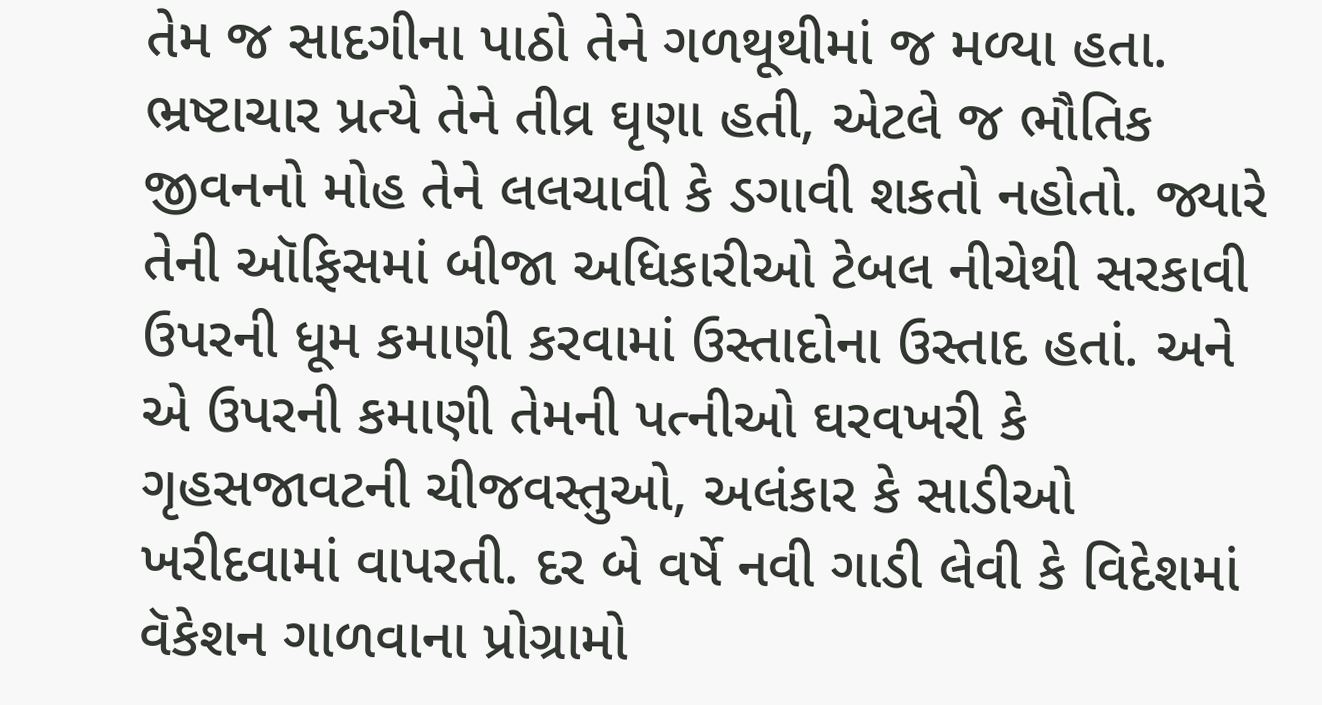તેમ જ સાદગીના પાઠો તેને ગળથૂથીમાં જ મળ્યા હતા. ભ્રષ્ટાચાર પ્રત્યે તેને તીવ્ર ઘૃણા હતી, એટલે જ ભૌતિક જીવનનો મોહ તેને લલચાવી કે ડગાવી શકતો નહોતો. જ્યારે તેની ઑફિસમાં બીજા અધિકારીઓ ટેબલ નીચેથી સરકાવી ઉપરની ધૂમ કમાણી કરવામાં ઉસ્તાદોના ઉસ્તાદ હતાં. અને એ ઉપરની કમાણી તેમની પત્નીઓ ઘરવખરી કે ગૃહસજાવટની ચીજવસ્તુઓ, અલંકાર કે સાડીઓ ખરીદવામાં વાપરતી. દર બે વર્ષે નવી ગાડી લેવી કે વિદેશમાં વૅકેશન ગાળવાના પ્રોગ્રામો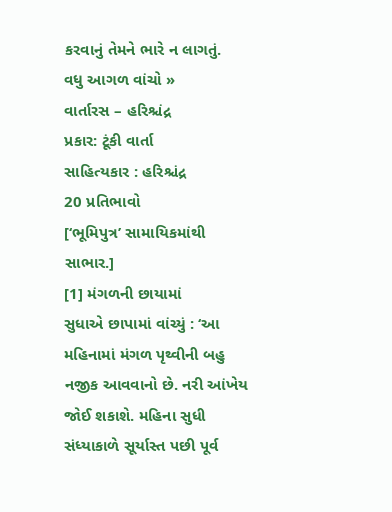કરવાનું તેમને ભારે ન લાગતું.
વધુ આગળ વાંચો »
વાર્તારસ – હરિશ્ચંદ્ર
પ્રકાર: ટૂંકી વાર્તા
સાહિત્યકાર : હરિશ્ચંદ્ર
20 પ્રતિભાવો
[‘ભૂમિપુત્ર’ સામાયિકમાંથી સાભાર.]
[1] મંગળની છાયામાં
સુધાએ છાપામાં વાંચ્યું : ‘આ મહિનામાં મંગળ પૃથ્વીની બહુ નજીક આવવાનો છે. નરી આંખેય જોઈ શકાશે. મહિના સુધી સંધ્યાકાળે સૂર્યાસ્ત પછી પૂર્વ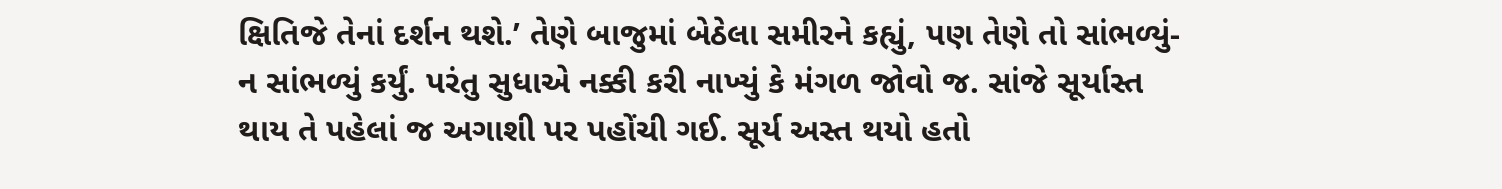ક્ષિતિજે તેનાં દર્શન થશે.’ તેણે બાજુમાં બેઠેલા સમીરને કહ્યું, પણ તેણે તો સાંભળ્યું-ન સાંભળ્યું કર્યું. પરંતુ સુધાએ નક્કી કરી નાખ્યું કે મંગળ જોવો જ. સાંજે સૂર્યાસ્ત થાય તે પહેલાં જ અગાશી પર પહોંચી ગઈ. સૂર્ય અસ્ત થયો હતો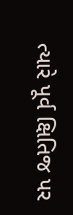ત્યારે પૂર્વ ક્ષિતિજ પર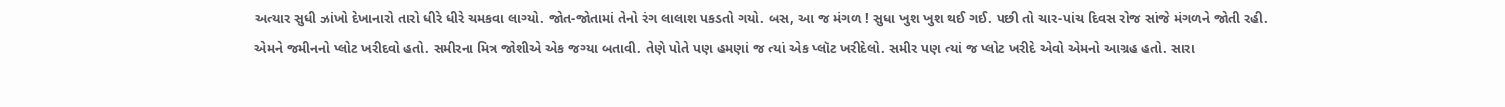અત્યાર સુધી ઝાંખો દેખાનારો તારો ધીરે ધીરે ચમકવા લાગ્યો. જોત-જોતામાં તેનો રંગ લાલાશ પકડતો ગયો. બસ, આ જ મંગળ ! સુધા ખુશ ખુશ થઈ ગઈ. પછી તો ચાર-પાંચ દિવસ રોજ સાંજે મંગળને જોતી રહી.
એમને જમીનનો પ્લોટ ખરીદવો હતો. સમીરના મિત્ર જોશીએ એક જગ્યા બતાવી. તેણે પોતે પણ હમણાં જ ત્યાં એક પ્લૉટ ખરીદેલો. સમીર પણ ત્યાં જ પ્લોટ ખરીદે એવો એમનો આગ્રહ હતો. સારા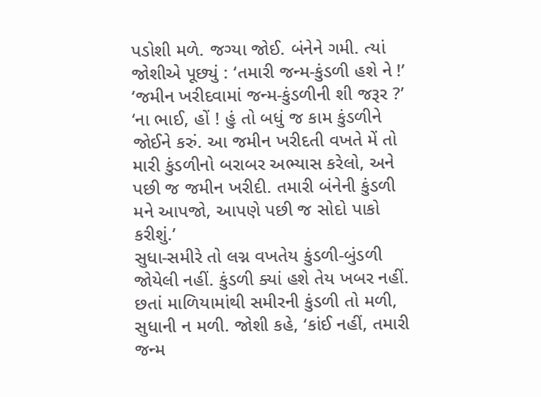પડોશી મળે. જગ્યા જોઈ. બંનેને ગમી. ત્યાં જોશીએ પૂછ્યું : ‘તમારી જન્મ-કુંડળી હશે ને !’
‘જમીન ખરીદવામાં જન્મ-કુંડળીની શી જરૂર ?’
‘ના ભાઈ, હોં ! હું તો બધું જ કામ કુંડળીને જોઈને કરું. આ જમીન ખરીદતી વખતે મેં તો મારી કુંડળીનો બરાબર અભ્યાસ કરેલો, અને પછી જ જમીન ખરીદી. તમારી બંનેની કુંડળી મને આપજો, આપણે પછી જ સોદો પાકો કરીશું.’
સુધા-સમીરે તો લગ્ન વખતેય કુંડળી-બુંડળી જોયેલી નહીં. કુંડળી ક્યાં હશે તેય ખબર નહીં. છતાં માળિયામાંથી સમીરની કુંડળી તો મળી, સુધાની ન મળી. જોશી કહે, ‘કાંઈ નહીં, તમારી જન્મ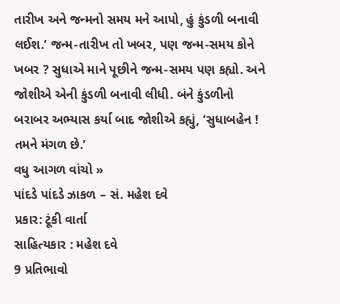તારીખ અને જન્મનો સમય મને આપો, હું કુંડળી બનાવી લઈશ.’ જન્મ-તારીખ તો ખબર, પણ જન્મ-સમય કોને ખબર ? સુધાએ માને પૂછીને જન્મ-સમય પણ કહ્યો. અને જોશીએ એની કુંડળી બનાવી લીધી. બંને કુંડળીનો બરાબર અભ્યાસ કર્યા બાદ જોશીએ કહ્યું, ‘સુધાબહેન ! તમને મંગળ છે.’
વધુ આગળ વાંચો »
પાંદડે પાંદડે ઝાકળ – સં. મહેશ દવે
પ્રકાર: ટૂંકી વાર્તા
સાહિત્યકાર : મહેશ દવે
9 પ્રતિભાવો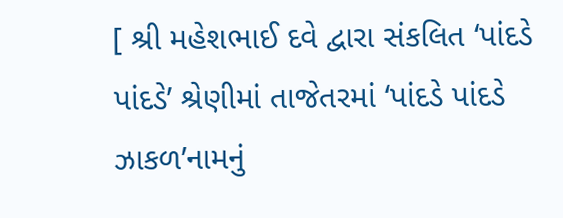[ શ્રી મહેશભાઈ દવે દ્વારા સંકલિત ‘પાંદડે પાંદડે’ શ્રેણીમાં તાજેતરમાં ‘પાંદડે પાંદડે ઝાકળ’નામનું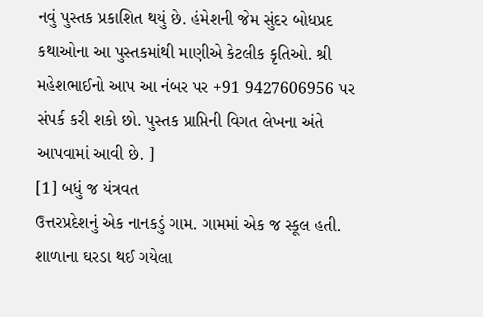નવું પુસ્તક પ્રકાશિત થયું છે. હંમેશની જેમ સુંદર બોધપ્રદ કથાઓના આ પુસ્તકમાંથી માણીએ કેટલીક કૃતિઓ. શ્રી મહેશભાઈનો આપ આ નંબર પર +91 9427606956 પર સંપર્ક કરી શકો છો. પુસ્તક પ્રાપ્તિની વિગત લેખના અંતે આપવામાં આવી છે. ]
[1] બધું જ યંત્રવત
ઉત્તરપ્રદેશનું એક નાનકડું ગામ. ગામમાં એક જ સ્કૂલ હતી. શાળાના ઘરડા થઈ ગયેલા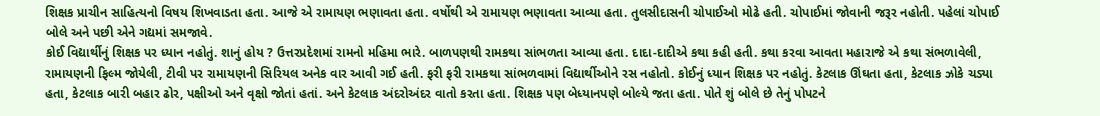શિક્ષક પ્રાચીન સાહિત્યનો વિષય શિખવાડતા હતા. આજે એ રામાયણ ભણાવતા હતા. વર્ષોથી એ રામાયણ ભણાવતા આવ્યા હતા. તુલસીદાસની ચોપાઈઓ મોઢે હતી. ચોપાઈમાં જોવાની જરૂર નહોતી. પહેલાં ચોપાઈ બોલે અને પછી એને ગદ્યમાં સમજાવે.
કોઈ વિદ્યાર્થીનું શિક્ષક પર ધ્યાન નહોતું. શાનું હોય ? ઉત્તરપ્રદેશમાં રામનો મહિમા ભારે. બાળપણથી રામકથા સાંભળતા આવ્યા હતા. દાદા-દાદીએ કથા કહી હતી. કથા કરવા આવતા મહારાજે એ કથા સંભળાવેલી, રામાયણની ફિલ્મ જોયેલી, ટીવી પર રામાયણની સિરિયલ અનેક વાર આવી ગઈ હતી. ફરી ફરી રામકથા સાંભળવામાં વિદ્યાર્થીઓને રસ નહોતો. કોઈનું ધ્યાન શિક્ષક પર નહોતું. કેટલાક ઊંઘતા હતા, કેટલાક ઝોકે ચડ્યા હતા, કેટલાક બારી બહાર ઢોર, પક્ષીઓ અને વૃક્ષો જોતાં હતાં. અને કેટલાક અંદરોઅંદર વાતો કરતા હતા. શિક્ષક પણ બેધ્યાનપણે બોલ્યે જતા હતા. પોતે શું બોલે છે તેનું પોપટને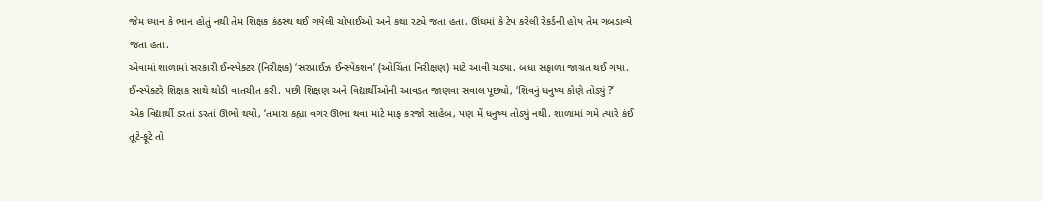જેમ ધ્યાન કે ભાન હોતું નથી તેમ શિક્ષક કંઠસ્થ થઈ ગયેલી ચોપાઈઓ અને કથા રટ્યે જતા હતા. ઊંઘમાં કે ટેપ કરેલી રેકર્ડની હોય તેમ ગબડાવ્યે જતા હતા.
એવામાં શાળામાં સરકારી ઈન્સ્પેક્ટર (નિરીક્ષક) ‘સરપ્રાઈઝ ઈન્સ્પેકશન’ (ઓચિંતા નિરીક્ષણ) માટે આવી ચડ્યા. બધા સફાળા જાગ્રત થઈ ગયા. ઈન્સ્પેક્ટરે શિક્ષક સાથે થોડી વાતચીત કરી. પછી શિક્ષણ અને વિદ્યાર્થીઓની આવડત જાણવા સવાલ પૂછ્યો, ‘શિવનું ધનુષ્ય કોણે તોડ્યું ?’
એક વિદ્યાર્થી ડરતાં ડરતાં ઊભો થયો, ‘તમારા કહ્યા વગર ઊભા થવા માટે માફ કરજો સાહેબ, પણ મેં ધનુષ્ય તોડ્યું નથી. શાળામાં ગમે ત્યારે કંઈ તૂટે-ફૂટે તો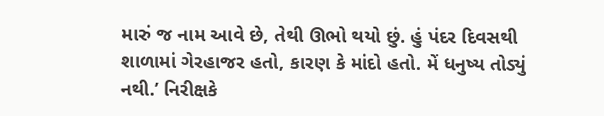મારું જ નામ આવે છે, તેથી ઊભો થયો છું. હું પંદર દિવસથી શાળામાં ગેરહાજર હતો, કારણ કે માંદો હતો. મેં ધનુષ્ય તોડ્યું નથી.’ નિરીક્ષકે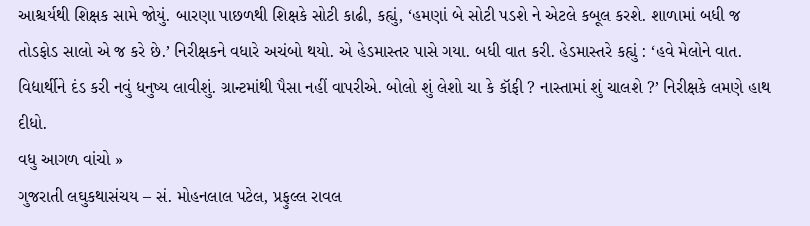આશ્ચર્યથી શિક્ષક સામે જોયું. બારણા પાછળથી શિક્ષકે સોટી કાઢી, કહ્યું, ‘હમણાં બે સોટી પડશે ને એટલે કબૂલ કરશે. શાળામાં બધી જ તોડફોડ સાલો એ જ કરે છે.’ નિરીક્ષકને વધારે અચંબો થયો. એ હેડમાસ્તર પાસે ગયા. બધી વાત કરી. હેડમાસ્તરે કહ્યું : ‘હવે મેલોને વાત. વિદ્યાર્થીને દંડ કરી નવું ધનુષ્ય લાવીશું. ગ્રાન્ટમાંથી પૈસા નહીં વાપરીએ. બોલો શું લેશો ચા કે કૉફી ? નાસ્તામાં શું ચાલશે ?’ નિરીક્ષકે લમણે હાથ દીધો.
વધુ આગળ વાંચો »
ગુજરાતી લઘુકથાસંચય – સં. મોહનલાલ પટેલ, પ્રફુલ્લ રાવલ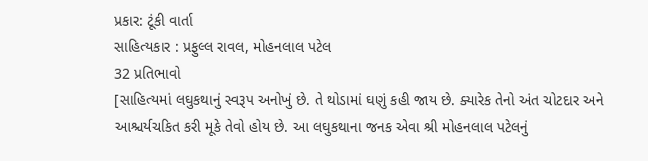પ્રકાર: ટૂંકી વાર્તા
સાહિત્યકાર : પ્રફુલ્લ રાવલ, મોહનલાલ પટેલ
32 પ્રતિભાવો
[સાહિત્યમાં લઘુકથાનું સ્વરૂપ અનોખું છે. તે થોડામાં ઘણું કહી જાય છે. ક્યારેક તેનો અંત ચોટદાર અને આશ્ચર્યચકિત કરી મૂકે તેવો હોય છે. આ લઘુકથાના જનક એવા શ્રી મોહનલાલ પટેલનું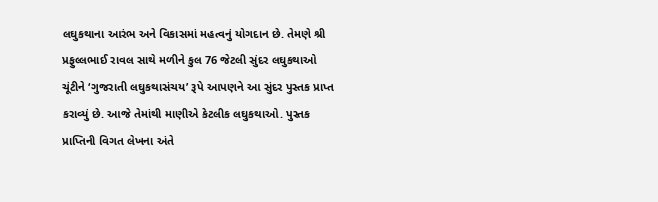લઘુકથાના આરંભ અને વિકાસમાં મહત્વનું યોગદાન છે. તેમણે શ્રી પ્રફુલ્લભાઈ રાવલ સાથે મળીને કુલ 76 જેટલી સુંદર લઘુકથાઓ ચૂંટીને ‘ગુજરાતી લઘુકથાસંચય’ રૂપે આપણને આ સુંદર પુસ્તક પ્રાપ્ત કરાવ્યું છે. આજે તેમાંથી માણીએ કેટલીક લઘુકથાઓ. પુસ્તક પ્રાપ્તિની વિગત લેખના અંતે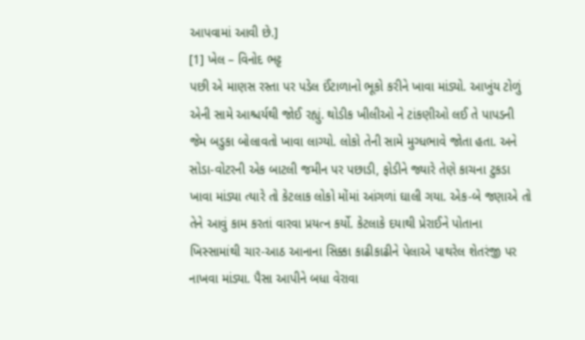આપવામાં આવી છે.]
[1] ખેલ – વિનોદ ભટ્ટ
પછી એ માણસ રસ્તા પર પડેલ ઈંટાળાનો ભૂકો કરીને ખાવા માંડ્યો. આખુંય ટોળું એની સામે આશ્ચર્યથી જોઈ રહ્યું. થોડીક ખીલીઓ ને ટાંકણીઓ લઈ તે પાપડની જેમ બડુકા બોલાવતો ખાવા લાગ્યો. લોકો તેની સામે મુગ્ધભાવે જોતા હતા. અને સોડા-વોટરની એક બાટલી જમીન પર પછાડી, ફોડીને જ્યારે તેણે કાચના ટુકડા ખાવા માંડ્યા ત્યારે તો કેટલાક લોકો મોંમાં આંગળાં ઘાલી ગયા. એક-બે જણાએ તો તેને આવું કામ કરતાં વારવા પ્રયત્ન કર્યો. કેટલાકે દયાથી પ્રેરાઈને પોતાના ખિસ્સામાંથી ચાર-આઠ આનાના સિક્કા કાઢીકાઢીને પેલાએ પાથરેલ શેતરંજી પર નાખવા માંડ્યા. પૈસા આપીને બધા વેરાવા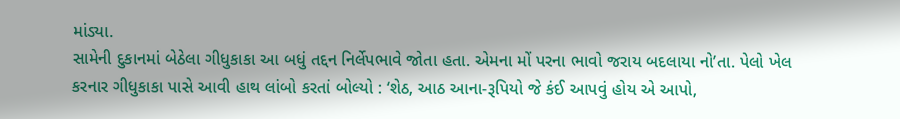માંડ્યા.
સામેની દુકાનમાં બેઠેલા ગીધુકાકા આ બધું તદ્દન નિર્લેપભાવે જોતા હતા. એમના મોં પરના ભાવો જરાય બદલાયા નો’તા. પેલો ખેલ કરનાર ગીધુકાકા પાસે આવી હાથ લાંબો કરતાં બોલ્યો : ‘શેઠ, આઠ આના-રૂપિયો જે કંઈ આપવું હોય એ આપો,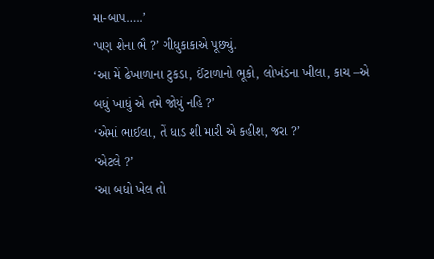મા-બાપ…..’
‘પણ શેના ભૈ ?’ ગીધુકાકાએ પૂછ્યું.
‘આ મેં ઢેખાળાના ટુકડા, ઈંટાળાનો ભૂકો, લોખંડના ખીલા, કાચ –એ બધું ખાધું એ તમે જોયું નહિ ?’
‘એમાં ભાઈલા, તેં ધાડ શી મારી એ કહીશ, જરા ?’
‘એટલે ?’
‘આ બધો ખેલ તો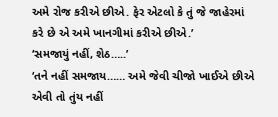અમે રોજ કરીએ છીએ. ફેર એટલો કે તું જે જાહેરમાં કરે છે એ અમે ખાનગીમાં કરીએ છીએ.’
‘સમજાયું નહીં, શેઠ…..’
‘તને નહીં સમજાય…… અમે જેવી ચીજો ખાઈએ છીએ એવી તો તુંય નહીં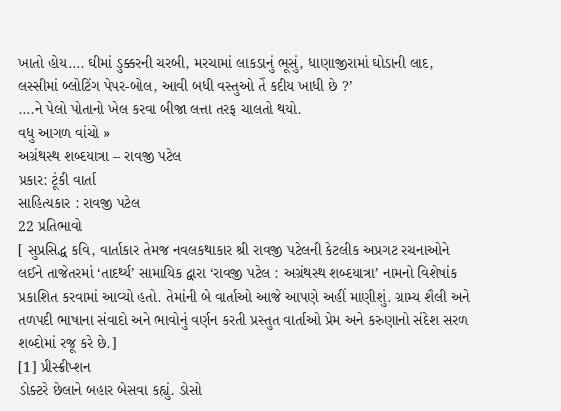ખાતો હોય…. ઘીમાં ડુક્કરની ચરબી, મરચામાં લાકડાનું ભૂસું, ધાણાજીરામાં ઘોડાની લાદ, લસ્સીમાં બ્લોટિંગ પેપર-બોલ, આવી બધી વસ્તુઓ તેં કદીય ખાધી છે ?’
….ને પેલો પોતાનો ખેલ કરવા બીજા લત્તા તરફ ચાલતો થયો.
વધુ આગળ વાંચો »
અગ્રંથસ્થ શબ્દયાત્રા – રાવજી પટેલ
પ્રકાર: ટૂંકી વાર્તા
સાહિત્યકાર : રાવજી પટેલ
22 પ્રતિભાવો
[ સુપ્રસિદ્ધ કવિ, વાર્તાકાર તેમજ નવલકથાકાર શ્રી રાવજી પટેલની કેટલીક અપ્રગટ રચનાઓને લઈને તાજેતરમાં ‘તાદર્થ્ય’ સામાયિક દ્વારા ‘રાવજી પટેલ : અગ્રંથસ્થ શબ્દયાત્રા’ નામનો વિશેષાંક પ્રકાશિત કરવામાં આવ્યો હતો. તેમાંની બે વાર્તાઓ આજે આપણે અહીં માણીશું. ગ્રામ્ય શૈલી અને તળપદી ભાષાના સંવાદો અને ભાવોનું વર્ણન કરતી પ્રસ્તુત વાર્તાઓ પ્રેમ અને કરુણાનો સંદેશ સરળ શબ્દોમાં રજૂ કરે છે.]
[1] પ્રીસ્ક્રીપ્શન
ડોક્ટરે છેલાને બહાર બેસવા કહ્યું. ડોસો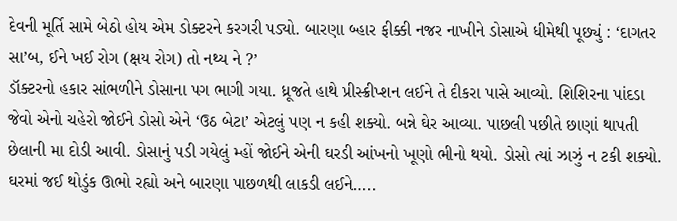દેવની મૂર્તિ સામે બેઠો હોય એમ ડોક્ટરને કરગરી પડ્યો. બારણા બ્હાર ફીક્કી નજર નાખીને ડોસાએ ધીમેથી પૂછ્યું : ‘દાગતર સા’બ, ઈને ખઈ રોગ (ક્ષય રોગ) તો નથ્ય ને ?’
ડૉક્ટરનો હકાર સાંભળીને ડોસાના પગ ભાગી ગયા. ધ્રૂજતે હાથે પ્રીસ્ક્રીપ્શન લઈને તે દીકરા પાસે આવ્યો. શિશિરના પાંદડા જેવો એનો ચહેરો જોઈને ડોસો એને ‘ઉઠ બેટા’ એટલું પણ ન કહી શક્યો. બન્ને ઘેર આવ્યા. પાછલી પછીતે છાણાં થાપતી છેલાની મા દોડી આવી. ડોસાનું પડી ગયેલું મ્હોં જોઈને એની ઘરડી આંખનો ખૂણો ભીનો થયો. ડોસો ત્યાં ઝાઝું ન ટકી શક્યો. ઘરમાં જઈ થોડુંક ઊભો રહ્યો અને બારણા પાછળથી લાકડી લઈને…..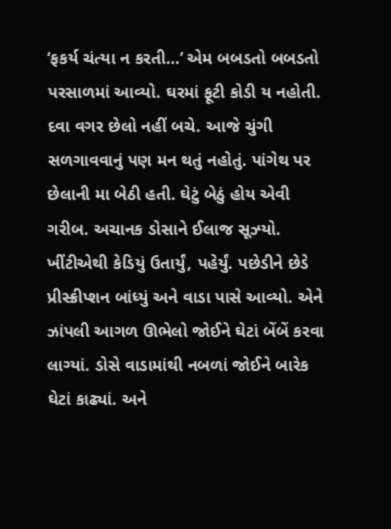‘ફકર્ય ચંત્યા ન કરતી…’ એમ બબડતો બબડતો પરસાળમાં આવ્યો. ઘરમાં ફૂટી કોડી ય નહોતી. દવા વગર છેલો નહીં બચે. આજે ચુંગી સળગાવવાનું પણ મન થતું નહોતું. પાંગેથ પર છેલાની મા બેઠી હતી. ઘેટું બેઠું હોય એવી ગરીબ. અચાનક ડોસાને ઈલાજ સૂઝ્યો. ખીંટીએથી કેડિયું ઉતાર્યું, પહેર્યું. પછેડીને છેડે પ્રીસ્ક્રીપ્શન બાંધ્યું અને વાડા પાસે આવ્યો. એને ઝાંપલી આગળ ઊભેલો જોઈને ઘેટાં બેંબેં કરવા લાગ્યાં. ડોસે વાડામાંથી નબળાં જોઈને બારેક ઘેટાં કાઢ્યાં. અને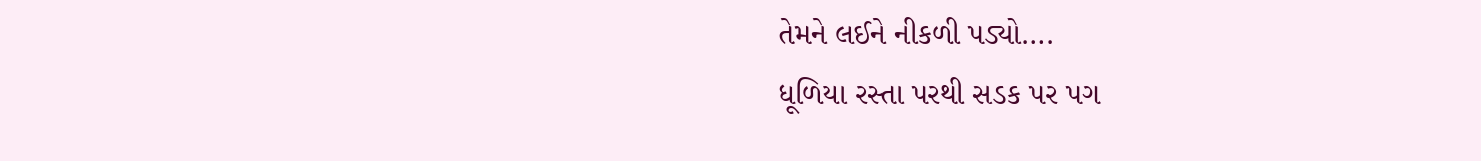તેમને લઈને નીકળી પડ્યો….
ધૂળિયા રસ્તા પરથી સડક પર પગ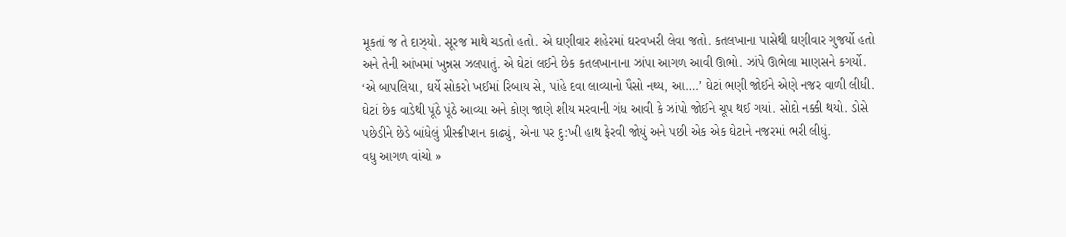મૂકતાં જ તે દાઝ્યો. સૂરજ માથે ચડતો હતો. એ ઘણીવાર શહેરમાં ઘરવખરી લેવા જતો. કતલખાના પાસેથી ઘણીવાર ગુજર્યો હતો અને તેની આંખમાં ખુન્નસ ઝલપાતું. એ ઘેટાં લઈને છેક કતલખાનાના ઝાંપા આગળ આવી ઊભો. ઝાંપે ઊભેલા માણસને કગર્યો.
‘એ બાપલિયા, ઘર્યે સોકરો ખઈમાં રિબાય સે, પાંહે દવા લાવ્યાનો પૈસો નથ્ય, આ….’ ઘેટાં ભણી જોઈને એણે નજર વાળી લીધી. ઘેટાં છેક વાડેથી પૂંઠે પૂંઠે આવ્યા અને કોણ જાણે શીય મરવાની ગંધ આવી કે ઝાંપો જોઈને ચૂપ થઈ ગયાં. સોદો નક્કી થયો. ડોસે પછેડીને છેડે બાંધેલું પ્રીસ્ક્રીપ્શન કાઢ્યું, એના પર દુ:ખી હાથ ફેરવી જોયું અને પછી એક એક ઘેટાને નજરમાં ભરી લીધું.
વધુ આગળ વાંચો »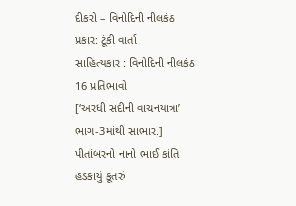દીકરો – વિનોદિની નીલકંઠ
પ્રકાર: ટૂંકી વાર્તા
સાહિત્યકાર : વિનોદિની નીલકંઠ
16 પ્રતિભાવો
[‘અરધી સદીની વાચનયાત્રા’ ભાગ-3માંથી સાભાર.]
પીતાંબરનો નાનો ભાઈ કાંતિ હડકાયું કૂતરું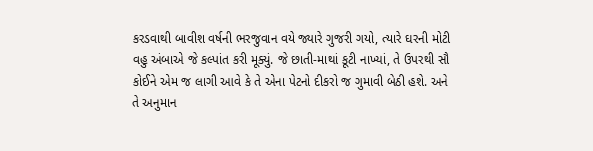કરડવાથી બાવીશ વર્ષની ભરજુવાન વયે જ્યારે ગુજરી ગયો, ત્યારે ઘરની મોટી વહુ અંબાએ જે કલ્પાંત કરી મૂક્યું. જે છાતી-માથાં કૂટી નાખ્યાં, તે ઉપરથી સૌ કોઈને એમ જ લાગી આવે કે તે એના પેટનો દીકરો જ ગુમાવી બેઠી હશે. અને તે અનુમાન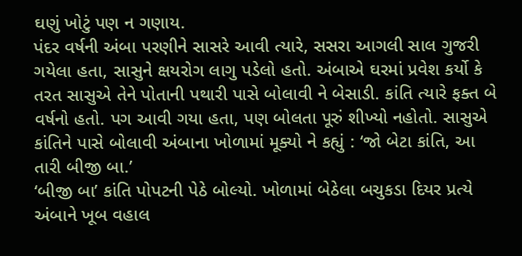ઘણું ખોટું પણ ન ગણાય.
પંદર વર્ષની અંબા પરણીને સાસરે આવી ત્યારે, સસરા આગલી સાલ ગુજરી ગયેલા હતા, સાસુને ક્ષયરોગ લાગુ પડેલો હતો. અંબાએ ઘરમાં પ્રવેશ કર્યો કે તરત સાસુએ તેને પોતાની પથારી પાસે બોલાવી ને બેસાડી. કાંતિ ત્યારે ફક્ત બે વર્ષનો હતો. પગ આવી ગયા હતા, પણ બોલતા પૂરું શીખ્યો નહોતો. સાસુએ કાંતિને પાસે બોલાવી અંબાના ખોળામાં મૂક્યો ને કહ્યું : ‘જો બેટા કાંતિ, આ તારી બીજી બા.’
‘બીજી બા’ કાંતિ પોપટની પેઠે બોલ્યો. ખોળામાં બેઠેલા બચુકડા દિયર પ્રત્યે અંબાને ખૂબ વહાલ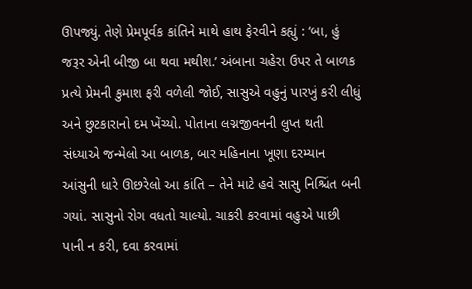ઊપજ્યું. તેણે પ્રેમપૂર્વક કાંતિને માથે હાથ ફેરવીને કહ્યું : ‘બા, હું જરૂર એની બીજી બા થવા મથીશ.’ અંબાના ચહેરા ઉપર તે બાળક પ્રત્યે પ્રેમની કુમાશ ફરી વળેલી જોઈ, સાસુએ વહુનું પારખું કરી લીધું અને છુટકારાનો દમ ખેંચ્યો. પોતાના લગ્નજીવનની લુપ્ત થતી સંધ્યાએ જન્મેલો આ બાળક, બાર મહિનાના ખૂણા દરમ્યાન આંસુની ધારે ઊછરેલો આ કાંતિ – તેને માટે હવે સાસુ નિશ્ચિંત બની ગયાં. સાસુનો રોગ વધતો ચાલ્યો. ચાકરી કરવામાં વહુએ પાછી પાની ન કરી, દવા કરવામાં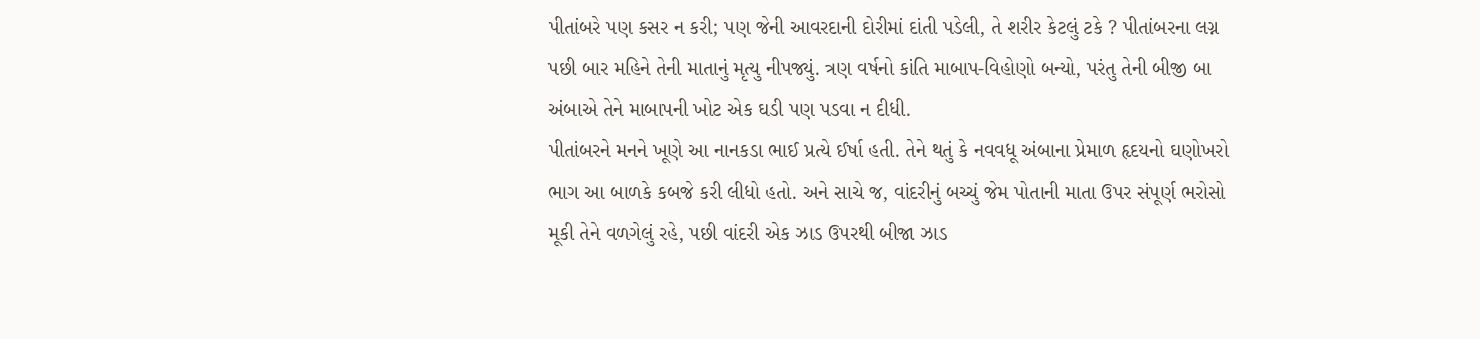પીતાંબરે પણ કસર ન કરી; પણ જેની આવરદાની દોરીમાં દાંતી પડેલી, તે શરીર કેટલું ટકે ? પીતાંબરના લગ્ન પછી બાર મહિને તેની માતાનું મૃત્યુ નીપજ્યું. ત્રણ વર્ષનો કાંતિ માબાપ-વિહોણો બન્યો, પરંતુ તેની બીજી બા અંબાએ તેને માબાપની ખોટ એક ઘડી પણ પડવા ન દીધી.
પીતાંબરને મનને ખૂણે આ નાનકડા ભાઈ પ્રત્યે ઈર્ષા હતી. તેને થતું કે નવવધૂ અંબાના પ્રેમાળ હૃદયનો ઘણોખરો ભાગ આ બાળકે કબજે કરી લીધો હતો. અને સાચે જ, વાંદરીનું બચ્ચું જેમ પોતાની માતા ઉપર સંપૂર્ણ ભરોસો મૂકી તેને વળગેલું રહે, પછી વાંદરી એક ઝાડ ઉપરથી બીજા ઝાડ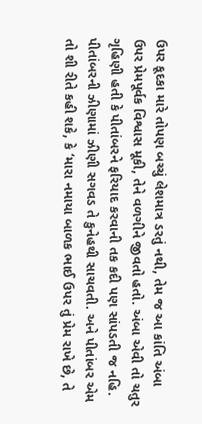ઉપર કૂદકા મારે તોપણ બચ્ચું લેશમાત્ર ડરતું નથી, તેમ જ આ કાંતિ અંબા ઉપર પ્રેમપૂર્વક વિશ્વાસ મૂકી, તેને વળગીને જીવતો હતો. અંબા એવી તો ચતુર ગૃહિણી હતી કે પીતાંબરને ફરિયાદ કરવાની તક કદી પણ સાંપડતી જ નહિ. પીતાંબરની ઝીણામાં ઝીણી સગવડ તે કુનેહથી સાચવતી. અને પીતાંબર એમ તો શી રીતે કહી શકે, કે ‘મારા નમાયા બાળક ભાઈ ઉપર તું પ્રેમ રાખે છે, તે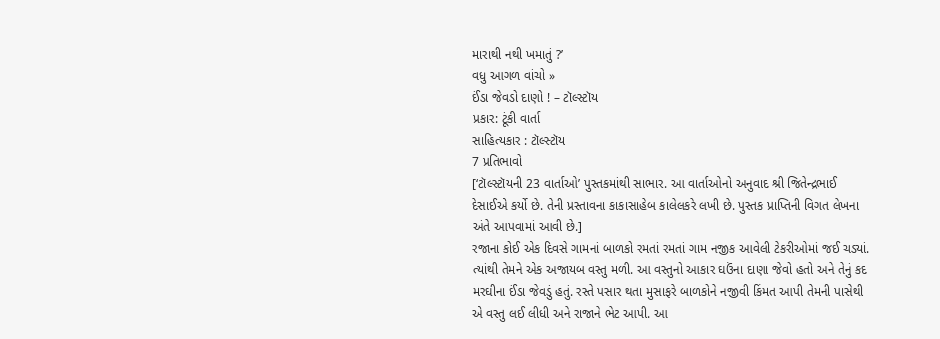મારાથી નથી ખમાતું ?’
વધુ આગળ વાંચો »
ઈંડા જેવડો દાણો ! – ટૉલ્સ્ટૉય
પ્રકાર: ટૂંકી વાર્તા
સાહિત્યકાર : ટૉલ્સ્ટૉય
7 પ્રતિભાવો
[‘ટૉલ્સ્ટૉયની 23 વાર્તાઓ’ પુસ્તકમાંથી સાભાર. આ વાર્તાઓનો અનુવાદ શ્રી જિતેન્દ્રભાઈ દેસાઈએ કર્યો છે. તેની પ્રસ્તાવના કાકાસાહેબ કાલેલકરે લખી છે. પુસ્તક પ્રાપ્તિની વિગત લેખના અંતે આપવામાં આવી છે.]
રજાના કોઈ એક દિવસે ગામનાં બાળકો રમતાં રમતાં ગામ નજીક આવેલી ટેકરીઓમાં જઈ ચડ્યાં. ત્યાંથી તેમને એક અજાયબ વસ્તુ મળી. આ વસ્તુનો આકાર ઘઉંના દાણા જેવો હતો અને તેનું કદ મરઘીના ઈંડા જેવડું હતું. રસ્તે પસાર થતા મુસાફરે બાળકોને નજીવી કિંમત આપી તેમની પાસેથી એ વસ્તુ લઈ લીધી અને રાજાને ભેટ આપી. આ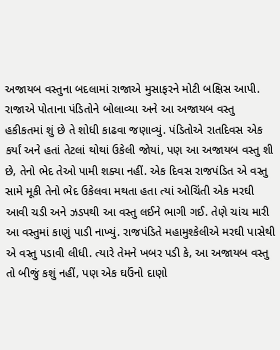અજાયબ વસ્તુના બદલામાં રાજાએ મુસાફરને મોટી બક્ષિસ આપી.
રાજાએ પોતાના પંડિતોને બોલાવ્યા અને આ અજાયબ વસ્તુ હકીકતમાં શું છે તે શોધી કાઢવા જણાવ્યું. પંડિતોએ રાતદિવસ એક કર્યાં અને હતાં તેટલાં થોથાં ઉકેલી જોયાં, પણ આ અજાયબ વસ્તુ શી છે, તેનો ભેદ તેઓ પામી શક્યા નહીં. એક દિવસ રાજપંડિત એ વસ્તુ સામે મૂકી તેનો ભેદ ઉકેલવા મથતા હતા ત્યાં ઓચિંતી એક મરઘી આવી ચડી અને ઝડપથી આ વસ્તુ લઈને ભાગી ગઈ. તેણે ચાંચ મારી આ વસ્તુમાં કાણું પાડી નાખ્યું. રાજપંડિતે મહામુશ્કેલીએ મરઘી પાસેથી એ વસ્તુ પડાવી લીધી. ત્યારે તેમને ખબર પડી કે, આ અજાયબ વસ્તુ તો બીજું કશું નહીં, પણ એક ઘઉંનો દાણો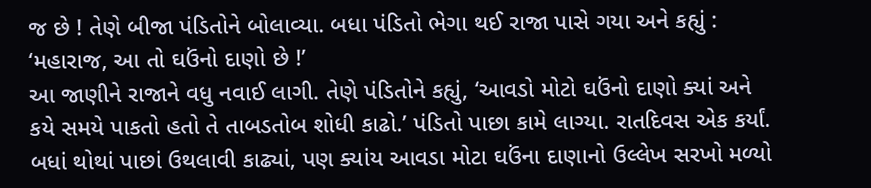જ છે ! તેણે બીજા પંડિતોને બોલાવ્યા. બધા પંડિતો ભેગા થઈ રાજા પાસે ગયા અને કહ્યું :
‘મહારાજ, આ તો ઘઉંનો દાણો છે !’
આ જાણીને રાજાને વધુ નવાઈ લાગી. તેણે પંડિતોને કહ્યું, ‘આવડો મોટો ઘઉંનો દાણો ક્યાં અને કયે સમયે પાકતો હતો તે તાબડતોબ શોધી કાઢો.’ પંડિતો પાછા કામે લાગ્યા. રાતદિવસ એક કર્યાં. બધાં થોથાં પાછાં ઉથલાવી કાઢ્યાં, પણ ક્યાંય આવડા મોટા ઘઉંના દાણાનો ઉલ્લેખ સરખો મળ્યો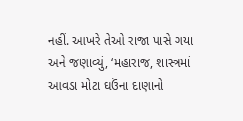નહીં. આખરે તેઓ રાજા પાસે ગયા અને જણાવ્યું, ‘મહારાજ, શાસ્ત્રમાં આવડા મોટા ઘઉંના દાણાનો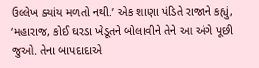ઉલ્લેખ ક્યાંય મળતો નથી.’ એક શાણા પંડિતે રાજાને કહ્યું, ‘મહારાજ, કોઈ ઘરડા ખેડૂતને બોલાવીને તેને આ અંગે પૂછી જુઓ. તેના બાપદાદાએ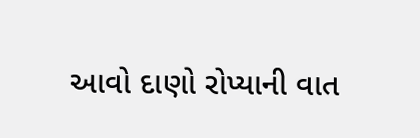આવો દાણો રોપ્યાની વાત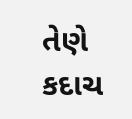તેણે કદાચ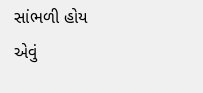સાંભળી હોય એવું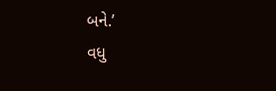બને.’
વધુ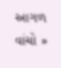આગળ વાંચો »